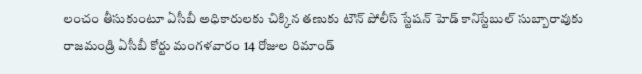లంచం తీసుకుంటూ ఏసీబీ అధికారులకు చిక్కిన తణుకు టౌన్ పోలీస్ స్టేషన్ హెడ్ కానిస్టేబుల్ సుబ్బారావుకు రాజమండ్రి ఏసీబీ కోర్టు మంగళవారం 14 రోజుల రిమాండ్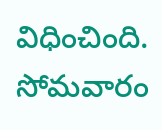విధించింది. సోమవారం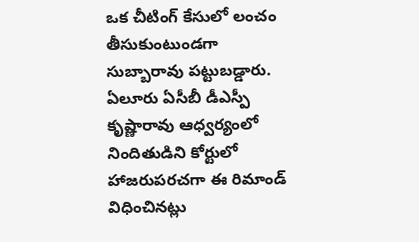ఒక చీటింగ్ కేసులో లంచం తీసుకుంటుండగా సుబ్బారావు పట్టుబడ్డారు. ఏలూరు ఏసీబీ డీఎస్పీ కృష్ణారావు ఆధ్వర్యంలో నిందితుడిని కోర్టులో హాజరుపరచగా ఈ రిమాండ్ విధించినట్లు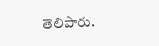తెలిపారు.